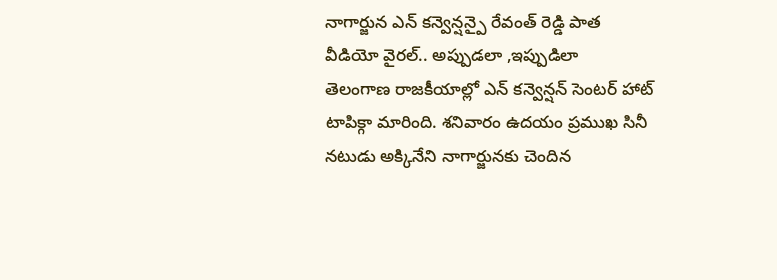నాగార్జున ఎన్ కన్వెన్షన్పై రేవంత్ రెడ్డి పాత వీడియో వైరల్.. అప్పుడలా ,ఇప్పుడిలా
తెలంగాణ రాజకీయాల్లో ఎన్ కన్వెన్షన్ సెంటర్ హాట్ టాపిక్గా మారింది. శనివారం ఉదయం ప్రముఖ సినీ నటుడు అక్కినేని నాగార్జునకు చెందిన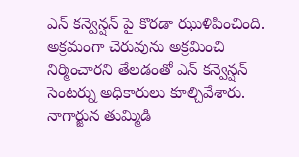ఎన్ కన్వెన్షన్ పై కొరడా ఝుళిపించింది. అక్రమంగా చెరువును అక్రమించి నిర్మించారని తేలడంతో ఎన్ కన్వెన్షన్ సెంటర్ను అధికారులు కూల్చివేశారు. నాగార్జున తుమ్మిడి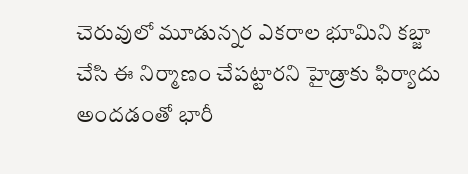చెరువులో మూడున్నర ఎకరాల భూమిని కబ్జా చేసి ఈ నిర్మాణం చేపట్టారని హైడ్రాకు ఫిర్యాదు అందడంతో భారీ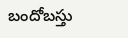బందోబస్తు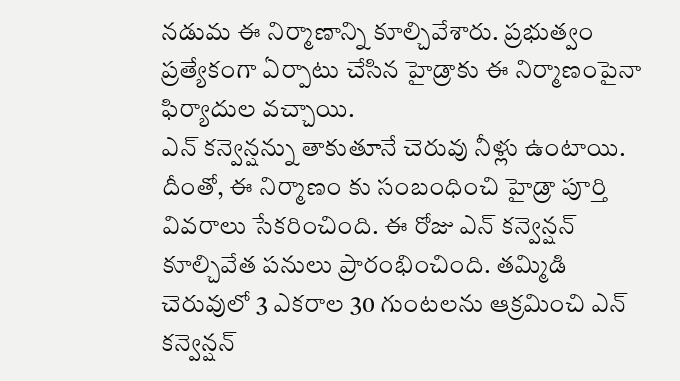నడుమ ఈ నిర్మాణాన్ని కూల్చివేశారు. ప్రభుత్వం ప్రత్యేకంగా ఏర్పాటు చేసిన హైడ్రాకు ఈ నిర్మాణంపైనా ఫిర్యాదుల వచ్చాయి.
ఎన్ కన్వెన్షన్ను తాకుతూనే చెరువు నీళ్లు ఉంటాయి. దీంతో, ఈ నిర్మాణం కు సంబంధించి హైడ్రా పూర్తి వివరాలు సేకరించింది. ఈ రోజు ఎన్ కన్వెన్షన్ కూల్చివేత పనులు ప్రారంభించింది. తమ్మిడి చెరువులో 3 ఎకరాల 30 గుంటలను ఆక్రమించి ఎన్ కన్వెన్షన్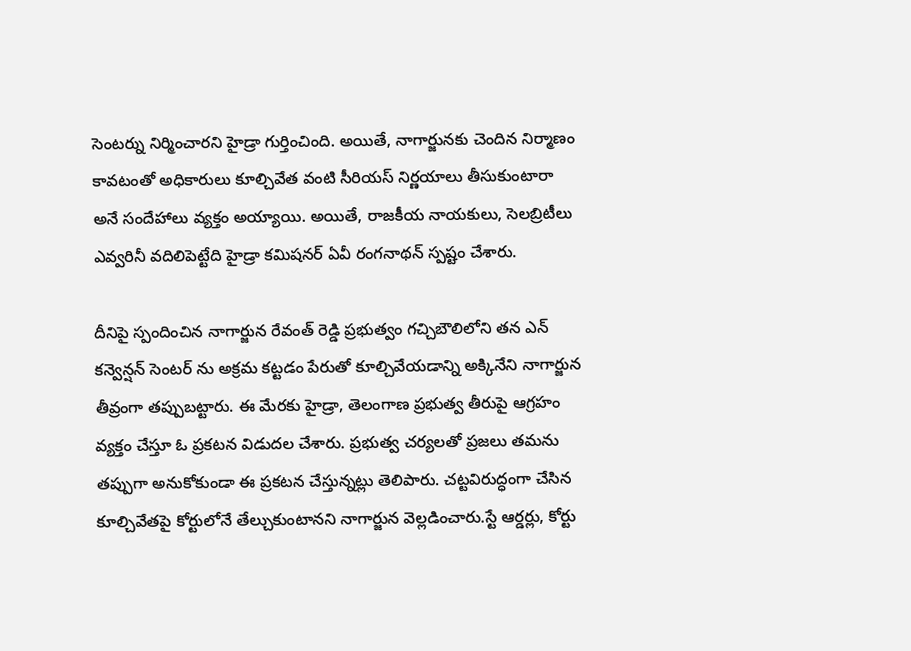సెంటర్ను నిర్మించారని హైడ్రా గుర్తించింది. అయితే, నాగార్జునకు చెందిన నిర్మాణం కావటంతో అధికారులు కూల్చివేత వంటి సీరియస్ నిర్ణయాలు తీసుకుంటారా అనే సందేహాలు వ్యక్తం అయ్యాయి. అయితే, రాజకీయ నాయకులు, సెలబ్రిటీలు ఎవ్వరినీ వదిలిపెట్టేది హైడ్రా కమిషనర్ ఏవీ రంగనాథన్ స్పష్టం చేశారు.

దీనిపై స్పందించిన నాగార్జున రేవంత్ రెడ్డి ప్రభుత్వం గచ్చిబౌలిలోని తన ఎన్ కన్వెన్షన్ సెంటర్ ను అక్రమ కట్టడం పేరుతో కూల్చివేయడాన్ని అక్కినేని నాగార్జున తీవ్రంగా తప్పుబట్టారు. ఈ మేరకు హైడ్రా, తెలంగాణ ప్రభుత్వ తీరుపై ఆగ్రహం వ్యక్తం చేస్తూ ఓ ప్రకటన విడుదల చేశారు. ప్రభుత్వ చర్యలతో ప్రజలు తమను తప్పుగా అనుకోకుండా ఈ ప్రకటన చేస్తున్నట్లు తెలిపారు. చట్టవిరుద్ధంగా చేసిన కూల్చివేతపై కోర్టులోనే తేల్చుకుంటానని నాగార్జున వెల్లడించారు.స్టే ఆర్డర్లు, కోర్టు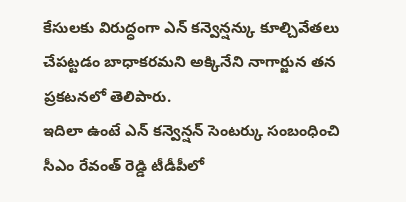కేసులకు విరుద్ధంగా ఎన్ కన్వెన్షన్కు కూల్చివేతలు చేపట్టడం బాధాకరమని అక్కినేని నాగార్జున తన ప్రకటనలో తెలిపారు.
ఇదిలా ఉంటే ఎన్ కన్వెన్షన్ సెంటర్కు సంబంధించి సీఎం రేవంత్ రెడ్డి టీడీపీలో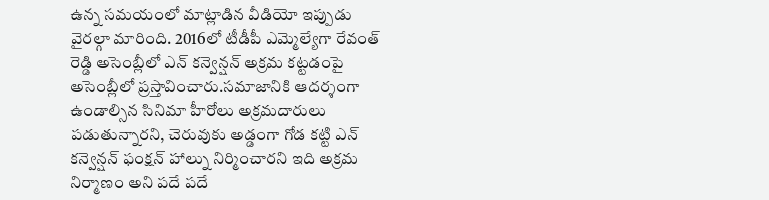ఉన్న సమయంలో మాట్లాడిన వీడియో ఇప్పుడు వైరల్గా మారింది. 2016లో టీడీపీ ఎమ్మెల్యేగా రేవంత్ రెడ్డి అసెంబ్లీలో ఎన్ కన్వెన్షన్ అక్రమ కట్టడంపై అసెంబ్లీలో ప్రస్తావించారు.సమాజానికి ఆదర్శంగా ఉండాల్సిన సినిమా హీరోలు అక్రమదారులు పడుతున్నారని, చెరువుకు అడ్డంగా గోడ కట్టి ఎన్ కన్వెన్షన్ ఫంక్షన్ హాల్ను నిర్మించారని ఇది అక్రమ నిర్మాణం అని పదే పదే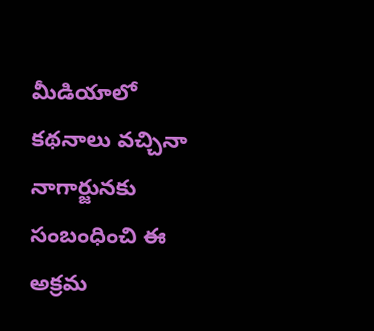మీడియాలో కథనాలు వచ్చినా నాగార్జునకు సంబంధించి ఈ అక్రమ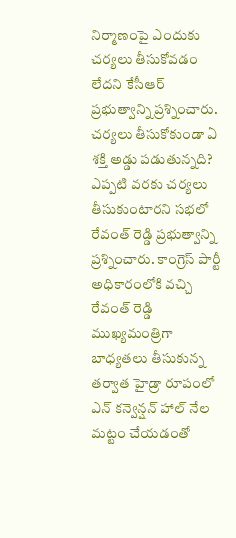నిర్మాణంపై ఎందుకు చర్యలు తీసుకోవడం లేదని కేసీఆర్ ప్రభుత్వాన్ని ప్రశ్నించారు.
చర్యలు తీసుకోకుండా ఏ శక్తి అడ్డు పడుతున్నది? ఎప్పటి వరకు చర్యలు తీసుకుంటారని సభలో రేవంత్ రెడ్డి ప్రభుత్వాన్ని ప్రశ్నించారు. కాంగ్రెస్ పార్టీ అధికారంలోకి వచ్చి రేవంత్ రెడ్డి ముఖ్యమంత్రిగా బాధ్యతలు తీసుకున్న తర్వాత హైడ్రా రూపంలో ఎన్ కన్వెన్షన్ హాల్ నేల మట్టం చేయడంతో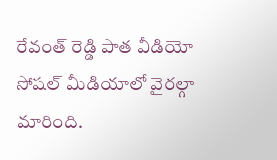రేవంత్ రెడ్డి పాత వీడియో సోషల్ మీడియాలో వైరల్గా మారింది.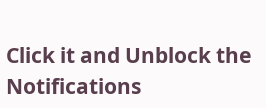Click it and Unblock the Notifications